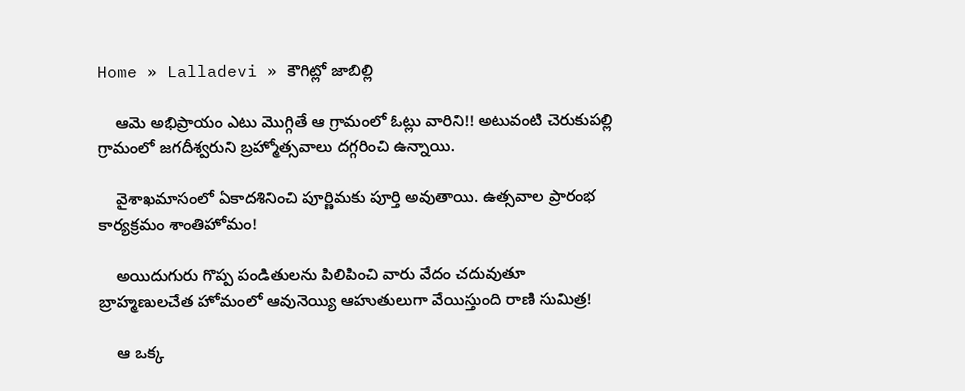Home » Lalladevi » కౌగిట్లో జాబిల్లి

    ఆమె అభిప్రాయం ఎటు మొగ్గితే ఆ గ్రామంలో ఓట్లు వారిని!! అటువంటి చెరుకుపల్లి గ్రామంలో జగదీశ్వరుని బ్రహ్మోత్సవాలు దగ్గరించి ఉన్నాయి.

    వైశాఖమాసంలో ఏకాదశినించి పూర్ణిమకు పూర్తి అవుతాయి. ఉత్సవాల ప్రారంభ కార్యక్రమం శాంతిహోమం!

    అయిదుగురు గొప్ప పండితులను పిలిపించి వారు వేదం చదువుతూ  బ్రాహ్మణులచేత హోమంలో ఆవునెయ్యి ఆహుతులుగా వేయిస్తుంది రాణి సుమిత్ర!

    ఆ ఒక్క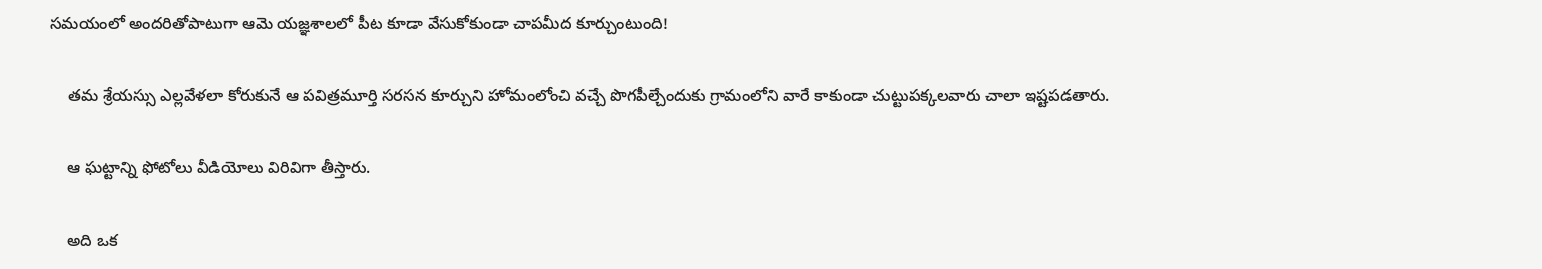సమయంలో అందరితోపాటుగా ఆమె యజ్ఞశాలలో పీట కూడా వేసుకోకుండా చాపమీద కూర్చుంటుంది!

    తమ శ్రేయస్సు ఎల్లవేళలా కోరుకునే ఆ పవిత్రమూర్తి సరసన కూర్చుని హోమంలోంచి వచ్చే పొగపీల్చేందుకు గ్రామంలోని వారే కాకుండా చుట్టుపక్కలవారు చాలా ఇష్టపడతారు.

    ఆ ఘట్టాన్ని ఫోటోలు వీడియోలు విరివిగా తీస్తారు.

    అది ఒక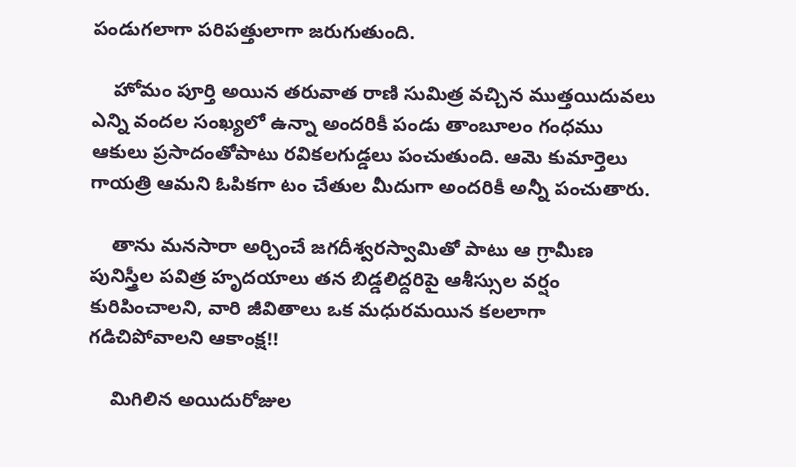పండుగలాగా పరిపత్తులాగా జరుగుతుంది.

    హోమం పూర్తి అయిన తరువాత రాణి సుమిత్ర వచ్చిన ముత్తయిదువలు ఎన్ని వందల సంఖ్యలో ఉన్నా అందరికీ పండు తాంబూలం గంధము ఆకులు ప్రసాదంతోపాటు రవికలగుడ్డలు పంచుతుంది. ఆమె కుమార్తెలు గాయత్రి ఆమని ఓపికగా టం చేతుల మీదుగా అందరికీ అన్నీ పంచుతారు.

    తాను మనసారా అర్చించే జగదీశ్వరస్వామితో పాటు ఆ గ్రామీణ పునిస్త్రీల పవిత్ర హృదయాలు తన బిడ్డలిద్దరిపై ఆశీస్సుల వర్షం కురిపించాలని, వారి జీవితాలు ఒక మధురమయిన కలలాగా గడిచిపోవాలని ఆకాంక్ష!!

    మిగిలిన అయిదురోజుల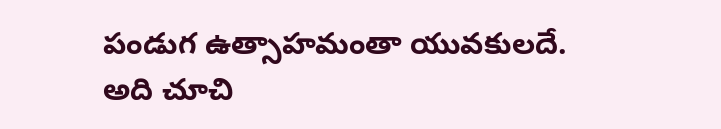పండుగ ఉత్సాహమంతా యువకులదే. అది చూచి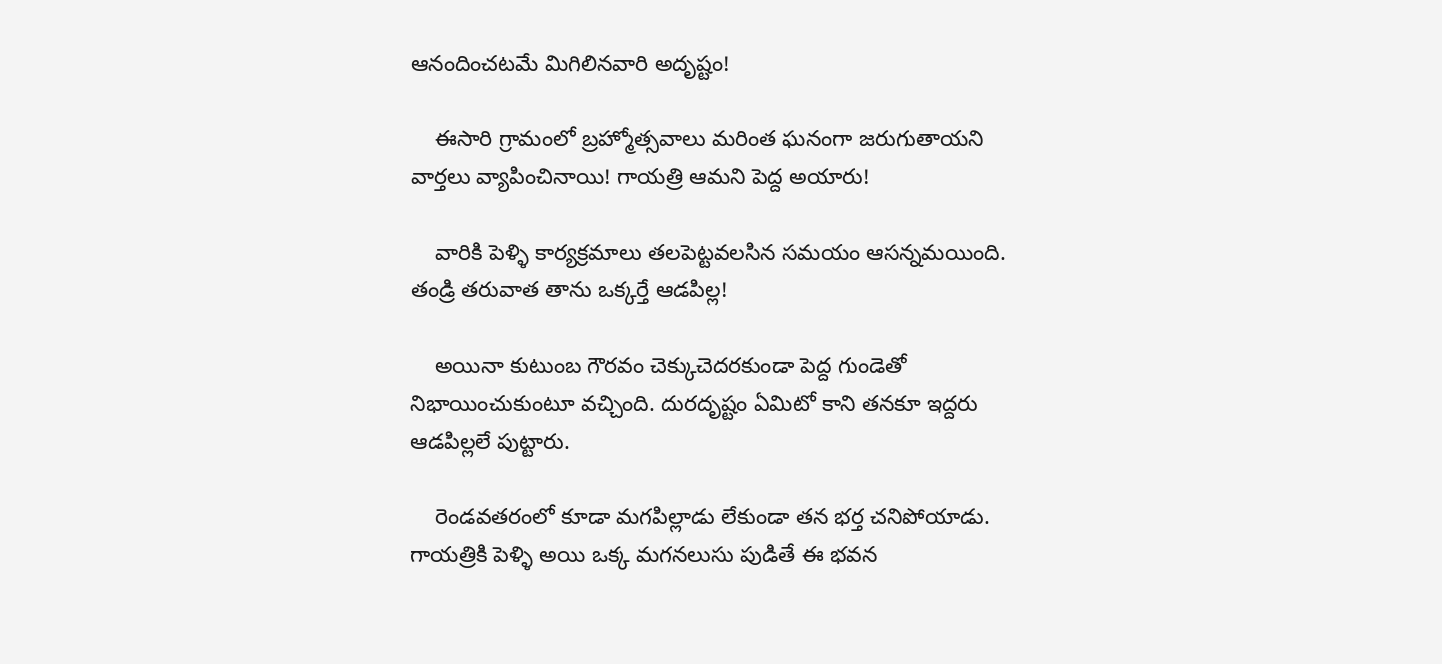ఆనందించటమే మిగిలినవారి అదృష్టం!

    ఈసారి గ్రామంలో బ్రహ్మోత్సవాలు మరింత ఘనంగా జరుగుతాయని వార్తలు వ్యాపించినాయి! గాయత్రి ఆమని పెద్ద అయారు!

    వారికి పెళ్ళి కార్యక్రమాలు తలపెట్టవలసిన సమయం ఆసన్నమయింది. తండ్రి తరువాత తాను ఒక్కర్తే ఆడపిల్ల!

    అయినా కుటుంబ గౌరవం చెక్కుచెదరకుండా పెద్ద గుండెతో నిభాయించుకుంటూ వచ్చింది. దురదృష్టం ఏమిటో కాని తనకూ ఇద్దరు ఆడపిల్లలే పుట్టారు.

    రెండవతరంలో కూడా మగపిల్లాడు లేకుండా తన భర్త చనిపోయాడు. గాయత్రికి పెళ్ళి అయి ఒక్క మగనలుసు పుడితే ఈ భవన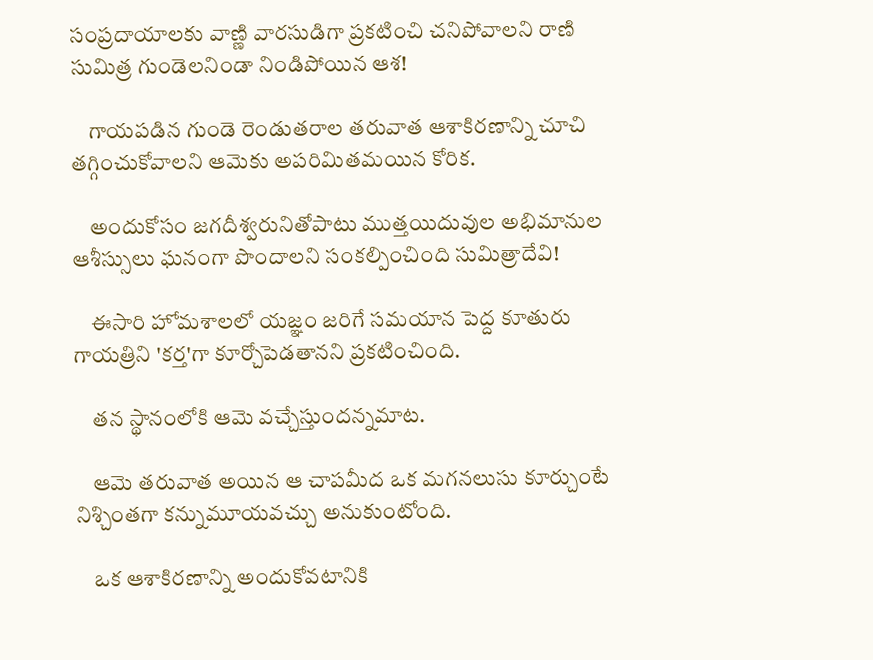సంప్రదాయాలకు వాణ్ణి వారసుడిగా ప్రకటించి చనిపోవాలని రాణి సుమిత్ర గుండెలనిండా నిండిపోయిన ఆశ!

    గాయపడిన గుండె రెండుతరాల తరువాత ఆశాకిరణాన్ని చూచి తగ్గించుకోవాలని ఆమెకు అపరిమితమయిన కోరిక.

    అందుకోసం జగదీశ్వరునితోపాటు ముత్తయిదువుల అభిమానుల ఆశీస్సులు ఘనంగా పొందాలని సంకల్పించింది సుమిత్రాదేవి!

    ఈసారి హోమశాలలో యజ్ఞం జరిగే సమయాన పెద్ద కూతురు గాయత్రిని 'కర్త'గా కూర్చోపెడతానని ప్రకటించింది.

    తన స్థానంలోకి ఆమె వచ్చేస్తుందన్నమాట.

    ఆమె తరువాత అయిన ఆ చాపమీద ఒక మగనలుసు కూర్చుంటే నిశ్చింతగా కన్నుమూయవచ్చు అనుకుంటోంది.

    ఒక ఆశాకిరణాన్ని అందుకోవటానికి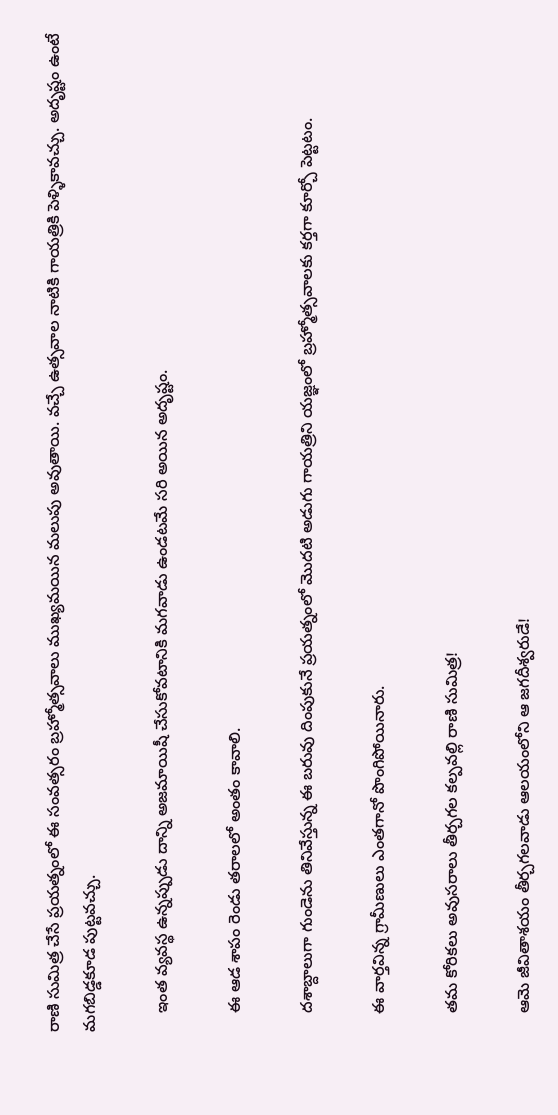రాణి సుమిత్ర చేసే ప్రయత్నంలో ఈ సంవత్సరం బ్రహ్మోత్సవాలు ముఖ్యమయిన మలుపు అవుతాయి. వచ్చే ఉత్సవాల నాటికి గాయత్రికి పెళ్ళికావచ్చు. అదృష్టం ఉంటే మగబిడ్డకూడ పుట్టవచ్చు.

    ఇంత వ్యవస్థ ఉన్నప్పుడు దాన్ని అజమాయిషీ చేసుకోవటానికి మగవాడు ఉండటమే సరి అయిన అదృష్టం.

    ఈ ఆడ శాపం రెండు తరాలలో అంతం కావాలి.

    దశాబ్దాలుగా గుండెను తినివేస్తున్న ఈ బరువు దింపుకునే ప్రయత్నంలో మొదటి అడుగు గాయత్రిని యజ్ఞంలో బ్రహ్మోత్సవాలకు కర్తగా కూర్చో పెట్టటం.

    ఈ వార్తవిన్న గ్రామీణులు ఎంతగానో పొంగిపోయినారు.

    తమ కోరికలు అవుసరాలు తీర్చగల కల్పవల్లి రాణి సుమిత్ర!

    ఆమె జీవితాశయం తీర్చగలవాడు ఆలయంలోని ఆ జగదీశ్వరుడే!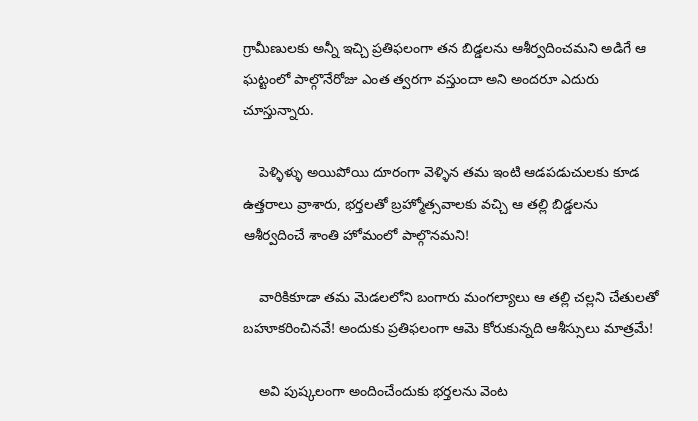గ్రామీణులకు అన్నీ ఇచ్చి ప్రతిఫలంగా తన బిడ్డలను ఆశీర్వదించమని అడిగే ఆ ఘట్టంలో పాల్గొనేరోజు ఎంత త్వరగా వస్తుందా అని అందరూ ఎదురు చూస్తున్నారు.

    పెళ్ళిళ్ళు అయిపోయి దూరంగా వెళ్ళిన తమ ఇంటి ఆడపడుచులకు కూడ ఉత్తరాలు వ్రాశారు, భర్తలతో బ్రహ్మోత్సవాలకు వచ్చి ఆ తల్లి బిడ్డలను ఆశీర్వదించే శాంతి హోమంలో పాల్గొనమని!

    వారికికూడా తమ మెడలలోని బంగారు మంగల్యాలు ఆ తల్లి చల్లని చేతులతో బహూకరించినవే! అందుకు ప్రతిఫలంగా ఆమె కోరుకున్నది ఆశీస్సులు మాత్రమే!

    అవి పుష్కలంగా అందించేందుకు భర్తలను వెంట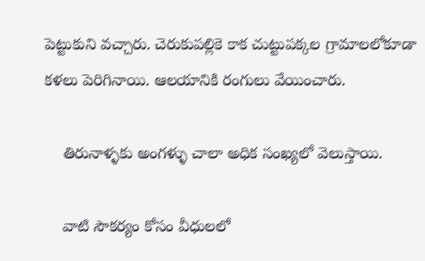పెట్టుకుని వచ్చారు. చెరుకుపల్లికె కాక చుట్టుపక్కల గ్రామాలలోకూడా కళలు పెరిగినాయి. ఆలయానికి రంగులు వేయించారు.

    తిరునాళ్ళకు అంగళ్ళు చాలా అధిక సంఖ్యలో వెలుస్తాయి.

    వాటి సౌకర్యం కోసం వీధులలో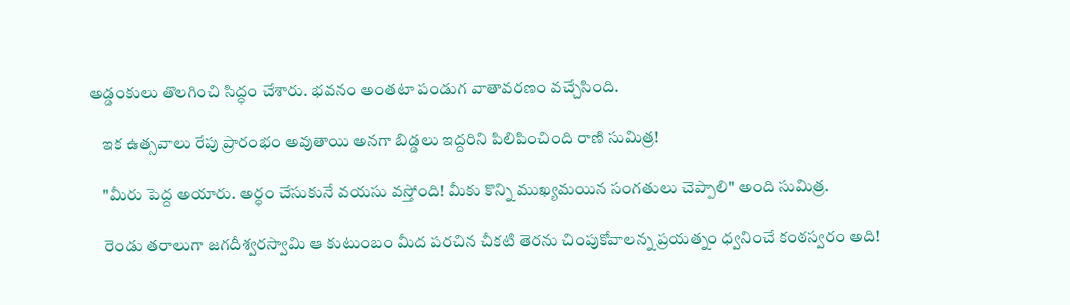అడ్డంకులు తొలగించి సిద్ధం చేశారు. భవనం అంతటా పండుగ వాతావరణం వచ్చేసింది.

    ఇక ఉత్సవాలు రేపు ప్రారంభం అవుతాయి అనగా బిడ్డలు ఇద్దరిని పిలిపించింది రాణి సుమిత్ర!

    "మీరు పెద్ద అయారు. అర్ధం చేసుకునే వయసు వస్తోంది! మీకు కొన్ని ముఖ్యమయిన సంగతులు చెప్పాలి" అంది సుమిత్ర.

    రెండు తరాలుగా జగదీశ్వరస్వామి ఆ కుటుంబం మీద పరచిన చీకటి తెరను చింపుకోవాలన్న ప్రయత్నం ధ్వనించే కంఠస్వరం అది!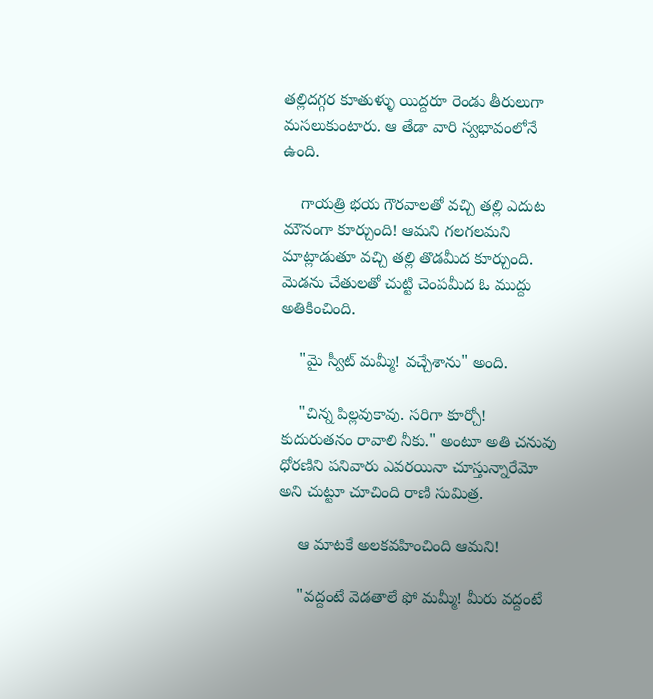తల్లిదగ్గర కూతుళ్ళు యిద్దరూ రెండు తీరులుగా మసలుకుంటారు. ఆ తేడా వారి స్వభావంలోనే ఉంది.

    గాయత్రి భయ గౌరవాలతో వచ్చి తల్లి ఎదుట మౌనంగా కూర్చుంది! ఆమని గలగలమని మాట్లాడుతూ వచ్చి తల్లి తొడమీద కూర్చుంది. మెడను చేతులతో చుట్టి చెంపమీద ఓ ముద్దు అతికించింది.

    "మై స్వీట్ మమ్మీ! వచ్చేశాను" అంది.

    "చిన్న పిల్లవుకావు. సరిగా కూర్చో! కుదురుతనం రావాలి నీకు." అంటూ అతి చనువు ధోరణిని పనివారు ఎవరయినా చూస్తున్నారేమో అని చుట్టూ చూచింది రాణి సుమిత్ర.

    ఆ మాటకే అలకవహించింది ఆమని!

    "వద్దంటే వెడతాలే ఫో మమ్మీ! మీరు వద్దంటే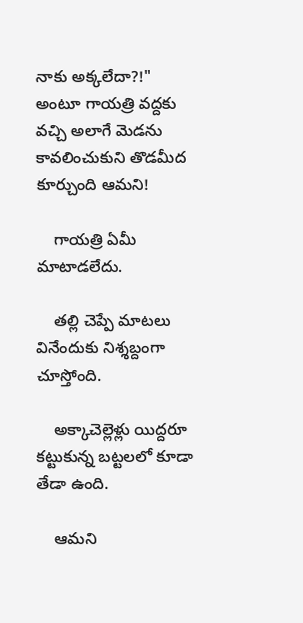నాకు అక్కలేదా?!" అంటూ గాయత్రి వద్దకు వచ్చి అలాగే మెడను కావలించుకుని తొడమీద కూర్చుంది ఆమని!

    గాయత్రి ఏమీ మాటాడలేదు.

    తల్లి చెప్పే మాటలు వినేందుకు నిశ్శబ్దంగా చూస్తోంది.

    అక్కాచెల్లెళ్లు యిద్దరూ కట్టుకున్న బట్టలలో కూడా తేడా ఉంది.

    ఆమని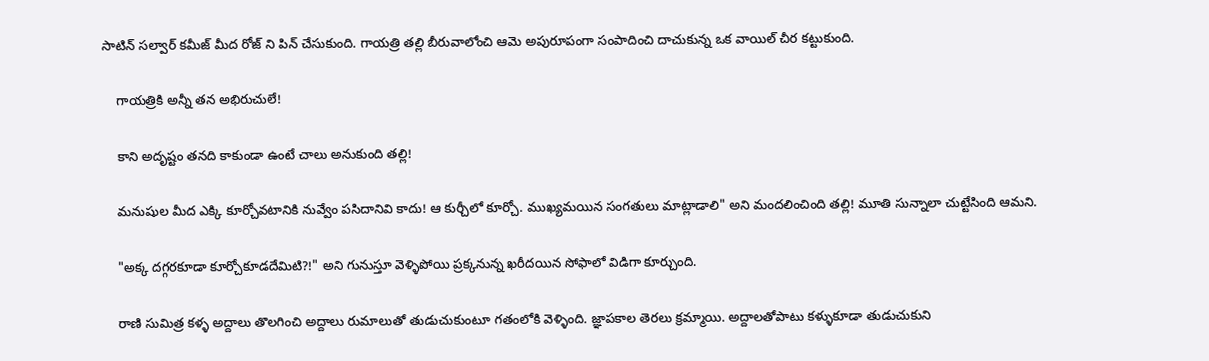సాటిన్ సల్వార్ కమీజ్ మీద రోజ్ ని పిన్ చేసుకుంది. గాయత్రి తల్లి బీరువాలోంచి ఆమె అపురూపంగా సంపాదించి దాచుకున్న ఒక వాయిల్ చీర కట్టుకుంది.

    గాయత్రికి అన్నీ తన అభిరుచులే!

    కాని అదృష్టం తనది కాకుండా ఉంటే చాలు అనుకుంది తల్లి!

    మనుషుల మీద ఎక్కి కూర్చోవటానికి నువ్వేం పసిదానివి కాదు! ఆ కుర్చీలో కూర్చో. ముఖ్యమయిన సంగతులు మాట్లాడాలి" అని మందలించింది తల్లి! మూతి సున్నాలా చుట్టేసింది ఆమని.

    "అక్క దగ్గరకూడా కూర్చోకూడదేమిటి?!" అని గునుస్తూ వెళ్ళిపోయి ప్రక్కనున్న ఖరీదయిన సోఫాలో విడిగా కూర్చుంది.

    రాణి సుమిత్ర కళ్ళ అద్దాలు తొలగించి అద్దాలు రుమాలుతో తుడుచుకుంటూ గతంలోకి వెళ్ళింది. జ్ఞాపకాల తెరలు క్రమ్మాయి. అద్దాలతోపాటు కళ్ళుకూడా తుడుచుకుని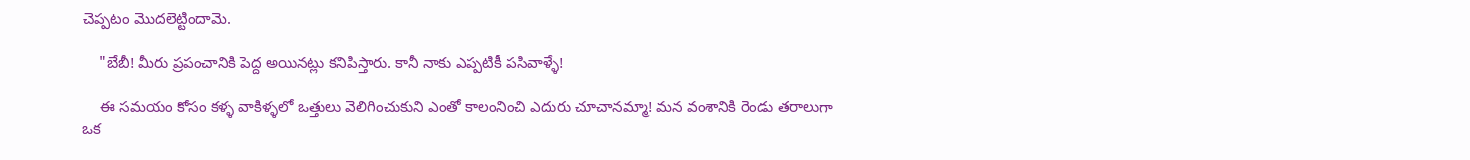చెప్పటం మొదలెట్టిందామె.

    "బేబీ! మీరు ప్రపంచానికి పెద్ద అయినట్లు కనిపిస్తారు. కానీ నాకు ఎప్పటికీ పసివాళ్ళే!

    ఈ సమయం కోసం కళ్ళ వాకిళ్ళలో ఒత్తులు వెలిగించుకుని ఎంతో కాలంనించి ఎదురు చూచానమ్మా! మన వంశానికి రెండు తరాలుగా ఒక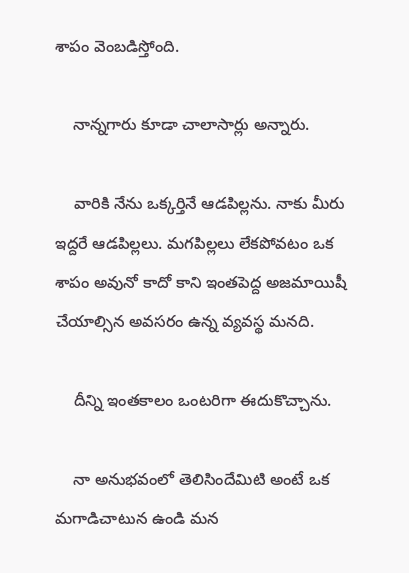శాపం వెంబడిస్తోంది.

    నాన్నగారు కూడా చాలాసార్లు అన్నారు.

    వారికి నేను ఒక్కర్తినే ఆడపిల్లను. నాకు మీరు ఇద్దరే ఆడపిల్లలు. మగపిల్లలు లేకపోవటం ఒక శాపం అవునో కాదో కాని ఇంతపెద్ద అజమాయిషీ చేయాల్సిన అవసరం ఉన్న వ్యవస్థ మనది.

    దీన్ని ఇంతకాలం ఒంటరిగా ఈదుకొచ్చాను.

    నా అనుభవంలో తెలిసిందేమిటి అంటే ఒక మగాడిచాటున ఉండి మన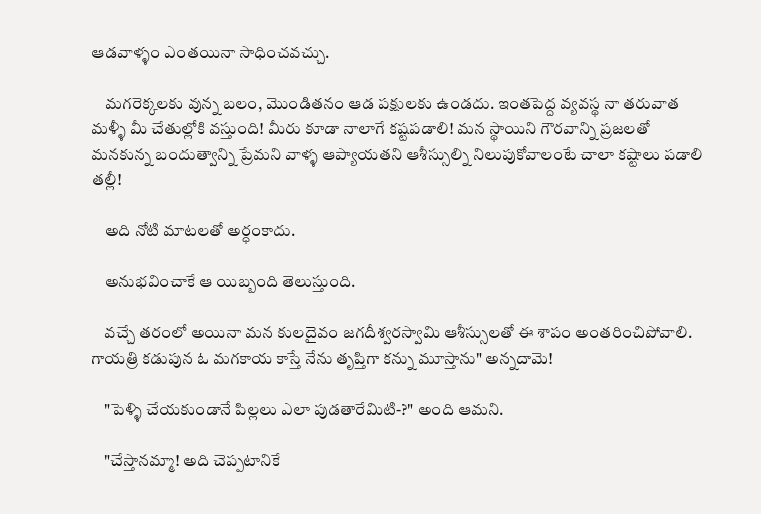ఆడవాళ్ళం ఎంతయినా సాధించవచ్చు.

    మగరెక్కలకు వున్న బలం, మొండితనం ఆడ పక్షులకు ఉండదు. ఇంతపెద్ద వ్యవస్థ నా తరువాత మళ్ళీ మీ చేతుల్లోకి వస్తుంది! మీరు కూడా నాలాగే కష్టపడాలి! మన స్థాయిని గౌరవాన్ని ప్రజలతో మనకున్న బందుత్వాన్ని ప్రేమని వాళ్ళ ఆప్యాయతని ఆశీస్సుల్ని నిలుపుకోవాలంటే చాలా కష్టాలు పడాలి తల్లీ!

    అది నోటి మాటలతో అర్ధంకాదు.

    అనుభవించాకే ఆ యిబ్బంది తెలుస్తుంది.

    వచ్చే తరంలో అయినా మన కులదైవం జగదీశ్వరస్వామి ఆశీస్సులతో ఈ శాపం అంతరించిపోవాలి. గాయత్రి కడుపున ఓ మగకాయ కాస్తే నేను తృప్తిగా కన్ను మూస్తాను" అన్నదామె!

    "పెళ్ళి చేయకుండానే పిల్లలు ఎలా పుడతారేమిటి-?" అంది ఆమని.

    "చేస్తానమ్మా! అది చెప్పటానికే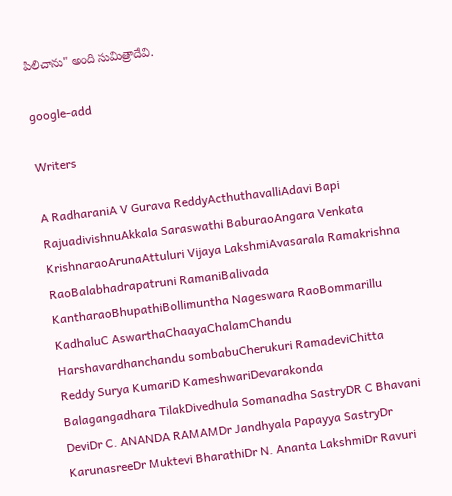పిలిచాను" అంది సుమిత్రాదేవి.

google-add

Writers

A RadharaniA V Gurava ReddyActhuthavalliAdavi Bapi RajuadivishnuAkkala Saraswathi BaburaoAngara Venkata KrishnaraoArunaAttuluri Vijaya LakshmiAvasarala Ramakrishna RaoBalabhadrapatruni RamaniBalivada KantharaoBhupathiBollimuntha Nageswara RaoBommarillu KadhaluC AswarthaChaayaChalamChandu Harshavardhanchandu sombabuCherukuri RamadeviChitta Reddy Surya KumariD KameshwariDevarakonda Balagangadhara TilakDivedhula Somanadha SastryDR C Bhavani DeviDr C. ANANDA RAMAMDr Jandhyala Papayya SastryDr KarunasreeDr Muktevi BharathiDr N. Ananta LakshmiDr Ravuri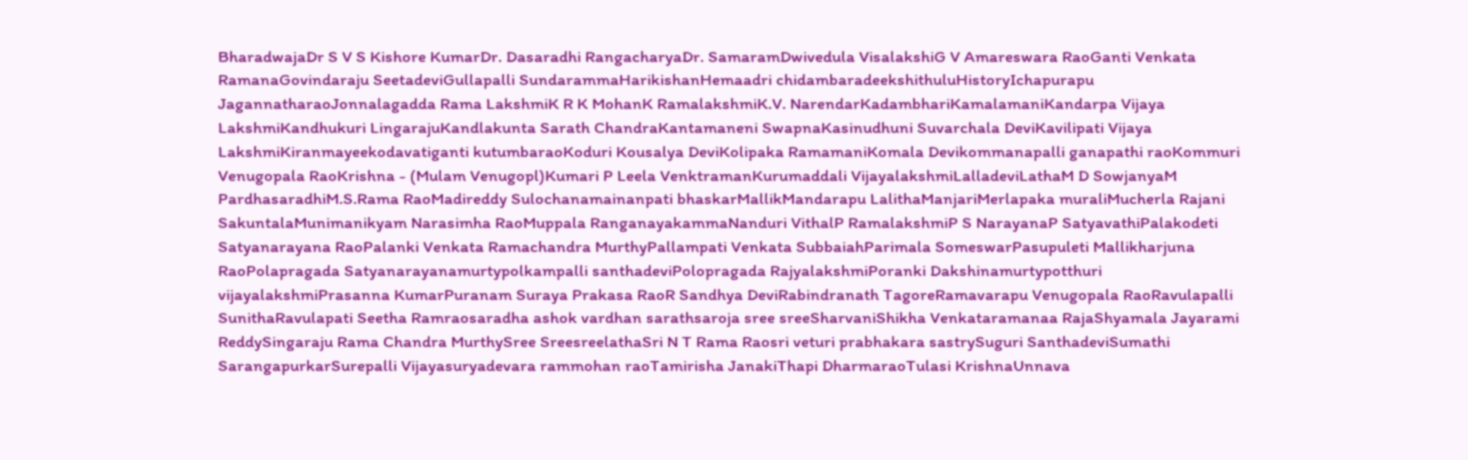BharadwajaDr S V S Kishore KumarDr. Dasaradhi RangacharyaDr. SamaramDwivedula VisalakshiG V Amareswara RaoGanti Venkata RamanaGovindaraju SeetadeviGullapalli SundarammaHarikishanHemaadri chidambaradeekshithuluHistoryIchapurapu JagannatharaoJonnalagadda Rama LakshmiK R K MohanK RamalakshmiK.V. NarendarKadambhariKamalamaniKandarpa Vijaya LakshmiKandhukuri LingarajuKandlakunta Sarath ChandraKantamaneni SwapnaKasinudhuni Suvarchala DeviKavilipati Vijaya LakshmiKiranmayeekodavatiganti kutumbaraoKoduri Kousalya DeviKolipaka RamamaniKomala Devikommanapalli ganapathi raoKommuri Venugopala RaoKrishna - (Mulam Venugopl)Kumari P Leela VenktramanKurumaddali VijayalakshmiLalladeviLathaM D SowjanyaM PardhasaradhiM.S.Rama RaoMadireddy Sulochanamainanpati bhaskarMallikMandarapu LalithaManjariMerlapaka muraliMucherla Rajani SakuntalaMunimanikyam Narasimha RaoMuppala RanganayakammaNanduri VithalP RamalakshmiP S NarayanaP SatyavathiPalakodeti Satyanarayana RaoPalanki Venkata Ramachandra MurthyPallampati Venkata SubbaiahParimala SomeswarPasupuleti Mallikharjuna RaoPolapragada Satyanarayanamurtypolkampalli santhadeviPolopragada RajyalakshmiPoranki Dakshinamurtypotthuri vijayalakshmiPrasanna KumarPuranam Suraya Prakasa RaoR Sandhya DeviRabindranath TagoreRamavarapu Venugopala RaoRavulapalli SunithaRavulapati Seetha Ramraosaradha ashok vardhan sarathsaroja sree sreeSharvaniShikha Venkataramanaa RajaShyamala Jayarami ReddySingaraju Rama Chandra MurthySree SreesreelathaSri N T Rama Raosri veturi prabhakara sastrySuguri SanthadeviSumathi SarangapurkarSurepalli Vijayasuryadevara rammohan raoTamirisha JanakiThapi DharmaraoTulasi KrishnaUnnava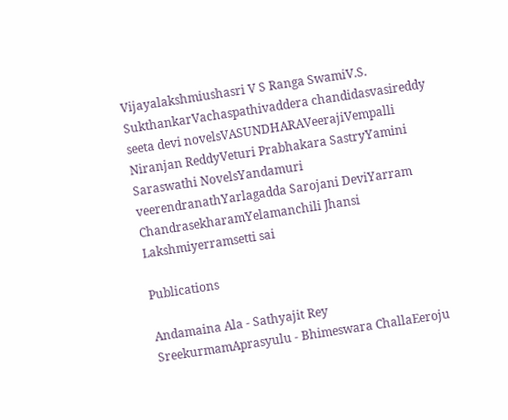Vijayalakshmiushasri V S Ranga SwamiV.S. SukthankarVachaspathivaddera chandidasvasireddy seeta devi novelsVASUNDHARAVeerajiVempalli Niranjan ReddyVeturi Prabhakara SastryYamini Saraswathi NovelsYandamuri veerendranathYarlagadda Sarojani DeviYarram ChandrasekharamYelamanchili Jhansi Lakshmiyerramsetti sai

Publications

Andamaina Ala - Sathyajit Rey SreekurmamAprasyulu - Bhimeswara ChallaEeroju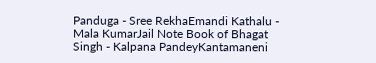Panduga - Sree RekhaEmandi Kathalu - Mala KumarJail Note Book of Bhagat Singh - Kalpana PandeyKantamaneni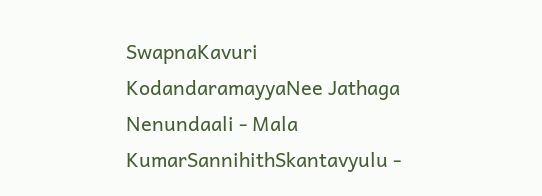SwapnaKavuri KodandaramayyaNee Jathaga Nenundaali - Mala KumarSannihithSkantavyulu -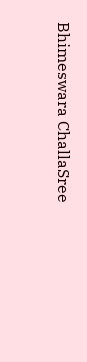Bhimeswara ChallaSree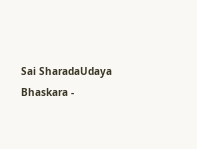Sai SharadaUdaya Bhaskara -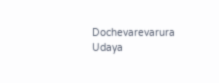Dochevarevarura Udaya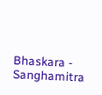Bhaskara - Sanghamitra